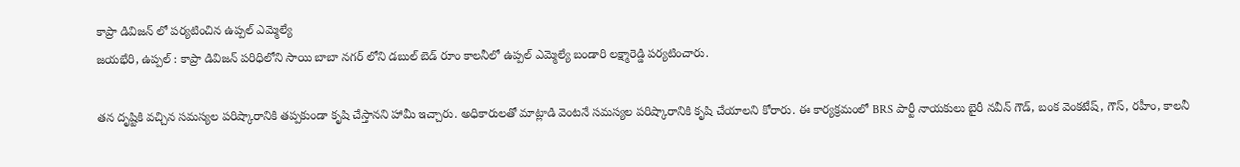కాప్రా డివిజన్ లో పర్యటించిన ఉప్పల్ ఎమ్మెల్యే
జయభేరి, ఉప్పల్ : కాప్రా డివిజన్ పరిధిలోని సాయి బాబా నగర్ లోని డబుల్ బెడ్ రూం కాలనీలో ఉప్పల్ ఎమ్మెల్యే బండారి లక్ష్మారెడ్డి పర్యటించారు.

తన దృష్టికి వచ్చిన సమస్యల పరిష్కారానికి తప్పకుండా కృషి చేస్తానని హామీ ఇచ్చారు. అధికారులతో మాట్లాడి వెంటనే సమస్యల పరిష్కారానికి కృషి చేయాలని కోరారు. ఈ కార్యక్రమంలో BRS పార్టీ నాయకులు బైరీ నవీన్ గౌడ్, బంక వెంకటేష్, గౌస్, రహీం, కాలనీ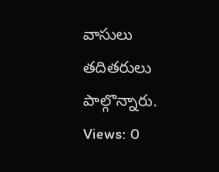వాసులు తదితరులు పాల్గొన్నారు.
Views: 0